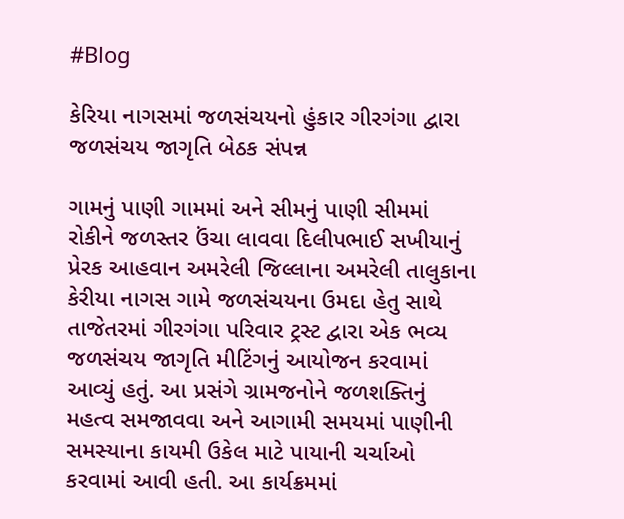#Blog

કેરિયા નાગસમાં જળસંચયનો હુંકાર ગીરગંગા દ્વારા જળસંચય જાગૃતિ બેઠક સંપન્ન

ગામનું પાણી ગામમાં અને સીમનું પાણી સીમમાં રોકીને જળસ્તર ઉંચા લાવવા દિલીપભાઈ સખીયાનું પ્રેરક આહવાન અમરેલી જિલ્લાના અમરેલી તાલુકાના કેરીયા નાગસ ગામે જળસંચયના ઉમદા હેતુ સાથે તાજેતરમાં ગીરગંગા પરિવાર ટ્રસ્ટ દ્વારા એક ભવ્ય જળસંચય જાગૃતિ મીટિંગનું આયોજન કરવામાં આવ્યું હતું. આ પ્રસંગે ગ્રામજનોને જળશક્તિનું મહત્વ સમજાવવા અને આગામી સમયમાં પાણીની સમસ્યાના કાયમી ઉકેલ માટે પાયાની ચર્ચાઓ કરવામાં આવી હતી. આ કાર્યક્રમમાં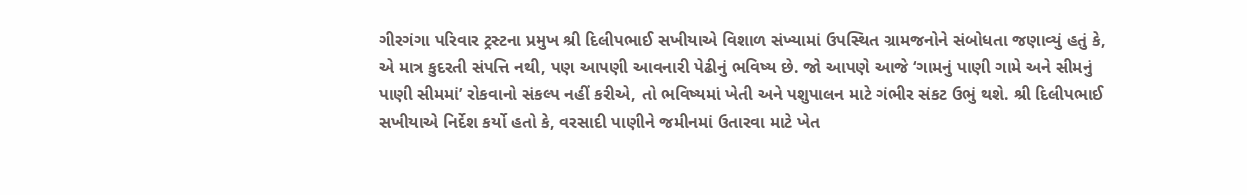ગીરગંગા પરિવાર ટ્રસ્ટના પ્રમુખ શ્રી દિલીપભાઈ સખીયાએ વિશાળ સંખ્યામાં ઉપસ્થિત ગ્રામજનોને સંબોધતા જણાવ્યું હતું કે, એ માત્ર કુદરતી સંપત્તિ નથી, પણ આપણી આવનારી પેઢીનું ભવિષ્ય છે. જો આપણે આજે ‘ગામનું પાણી ગામે અને સીમનું પાણી સીમમાં’ રોકવાનો સંકલ્પ નહીં કરીએ, તો ભવિષ્યમાં ખેતી અને પશુપાલન માટે ગંભીર સંકટ ઉભું થશે. શ્રી દિલીપભાઈ સખીયાએ નિર્દેશ કર્યો હતો કે, વરસાદી પાણીને જમીનમાં ઉતારવા માટે ખેત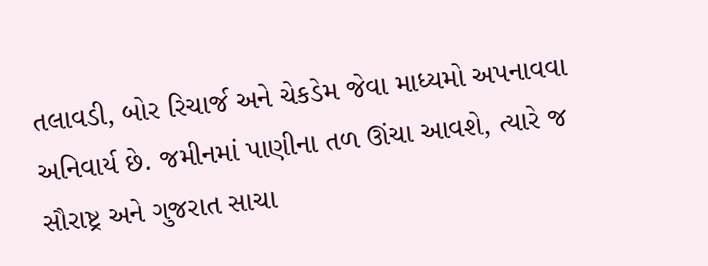તલાવડી, બોર રિચાર્જ અને ચેકડેમ જેવા માધ્યમો અપનાવવા અનિવાર્ય છે. જમીનમાં પાણીના તળ ઊંચા આવશે, ત્યારે જ સૌરાષ્ટ્ર અને ગુજરાત સાચા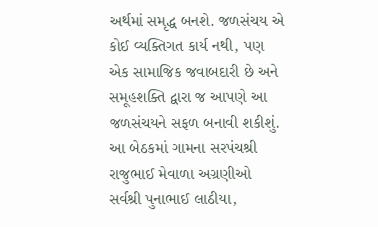અર્થમાં સમૃદ્ધ બનશે. જળસંચય એ કોઈ વ્યક્તિગત કાર્ય નથી, પણ એક સામાજિક જવાબદારી છે અને સમૂહશક્તિ દ્વારા જ આપણે આ જળસંચયને સફળ બનાવી શકીશું. આ બેઠકમાં ગામના સરપંચશ્રી રાજુભાઈ મેવાળા અગ્રણીઓ સર્વશ્રી પુનાભાઈ લાઠીયા,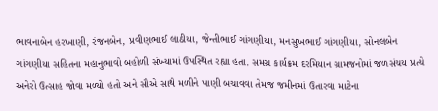ભાવનાબેન હરખાણી, રંજનબેન, પ્રવીણભાઈ લાઠીયા, જેન્તીભાઈ ગાંગણીયા, મનસુખભાઈ ગાંગણીયા, સોનલબેન ગાંગણીયા સહિતના મહાનુભાવો બહોળી સંખ્યામાં ઉપસ્થિત રહ્યા હતા. સમગ્ર કાર્યક્રમ દરમિયાન ગ્રામજનોમાં જળસંચય પ્રત્યે અનેરો ઉત્સાહ જોવા મળ્યો હતો અને સૌએ સાથે મળીને પાણી બચાવવા તેમજ જમીનમાં ઉતારવા માટેના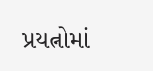પ્રયત્નોમાં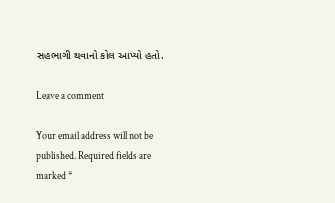સહભાગી થવાનો કોલ આપ્યો હતો.

Leave a comment

Your email address will not be published. Required fields are marked *